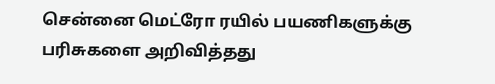சென்னை மெட்ரோ ரயில் பயணிகளுக்கு பரிசுகளை அறிவித்தது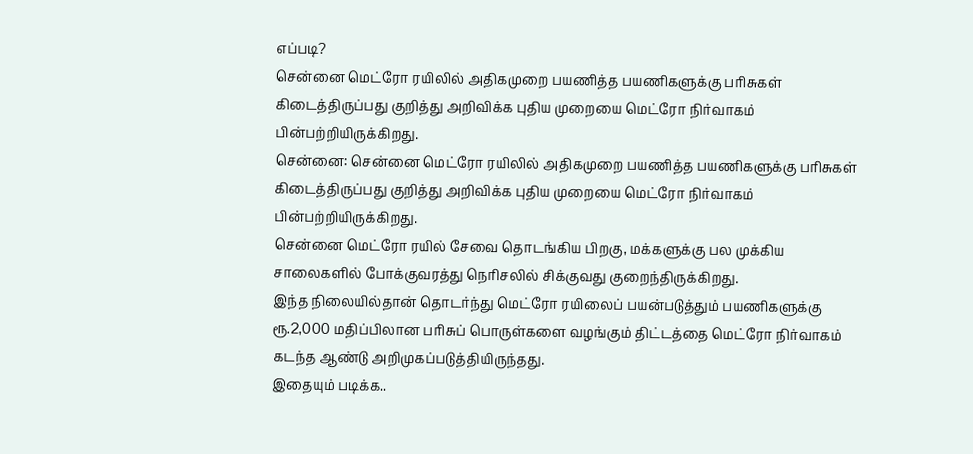எப்படி?
சென்னை மெட்ரோ ரயிலில் அதிகமுறை பயணித்த பயணிகளுக்கு பரிசுகள் கிடைத்திருப்பது குறித்து அறிவிக்க புதிய முறையை மெட்ரோ நிர்வாகம் பின்பற்றியிருக்கிறது.
சென்னை: சென்னை மெட்ரோ ரயிலில் அதிகமுறை பயணித்த பயணிகளுக்கு பரிசுகள் கிடைத்திருப்பது குறித்து அறிவிக்க புதிய முறையை மெட்ரோ நிர்வாகம் பின்பற்றியிருக்கிறது.
சென்னை மெட்ரோ ரயில் சேவை தொடங்கிய பிறகு, மக்களுக்கு பல முக்கிய சாலைகளில் போக்குவரத்து நெரிசலில் சிக்குவது குறைந்திருக்கிறது.
இந்த நிலையில்தான் தொடர்ந்து மெட்ரோ ரயிலைப் பயன்படுத்தும் பயணிகளுக்கு ரூ.2,000 மதிப்பிலான பரிசுப் பொருள்களை வழங்கும் திட்டத்தை மெட்ரோ நிர்வாகம் கடந்த ஆண்டு அறிமுகப்படுத்தியிருந்தது.
இதையும் படிக்க..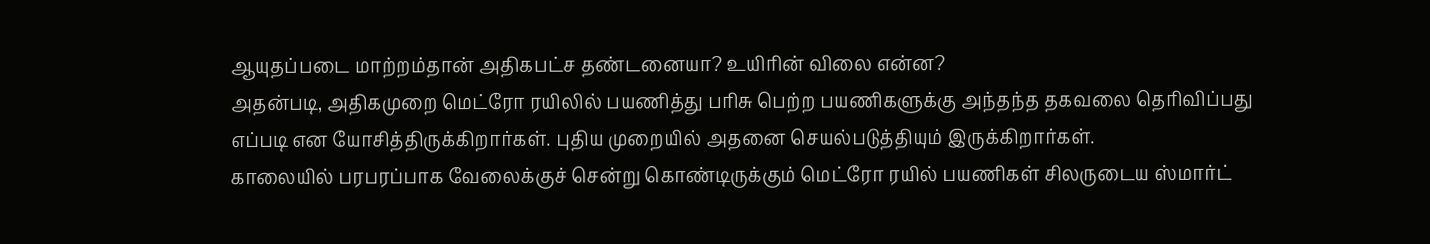ஆயுதப்படை மாற்றம்தான் அதிகபட்ச தண்டனையா? உயிரின் விலை என்ன?
அதன்படி, அதிகமுறை மெட்ரோ ரயிலில் பயணித்து பரிசு பெற்ற பயணிகளுக்கு அந்தந்த தகவலை தெரிவிப்பது எப்படி என யோசித்திருக்கிறார்கள். புதிய முறையில் அதனை செயல்படுத்தியும் இருக்கிறார்கள்.
காலையில் பரபரப்பாக வேலைக்குச் சென்று கொண்டிருக்கும் மெட்ரோ ரயில் பயணிகள் சிலருடைய ஸ்மார்ட்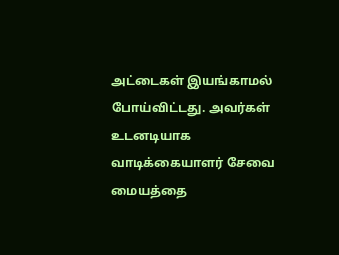அட்டைகள் இயங்காமல் போய்விட்டது. அவர்கள் உடனடியாக வாடிக்கையாளர் சேவை மையத்தை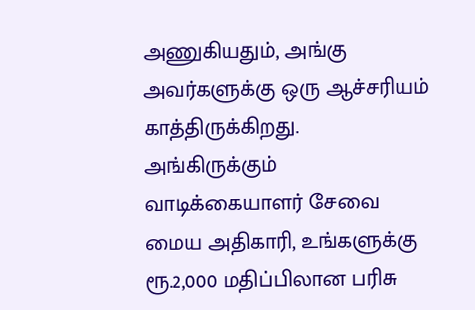அணுகியதும், அங்கு அவர்களுக்கு ஒரு ஆச்சரியம் காத்திருக்கிறது.
அங்கிருக்கும் வாடிக்கையாளர் சேவை மைய அதிகாரி, உங்களுக்கு ரூ.2,000 மதிப்பிலான பரிசு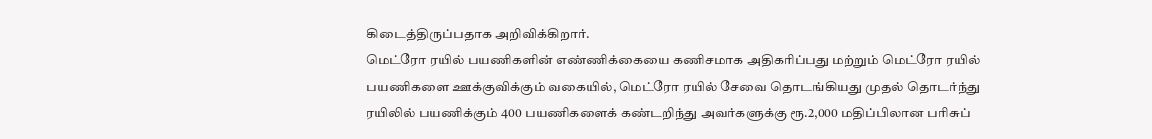கிடைத்திருப்பதாக அறிவிக்கிறார்.
மெட்ரோ ரயில் பயணிகளின் எண்ணிக்கையை கணிசமாக அதிகரிப்பது மற்றும் மெட்ரோ ரயில் பயணிகளை ஊக்குவிக்கும் வகையில், மெட்ரோ ரயில் சேவை தொடங்கியது முதல் தொடர்ந்து ரயிலில் பயணிக்கும் 400 பயணிகளைக் கண்டறிந்து அவர்களுக்கு ரூ.2,000 மதிப்பிலான பரிசுப்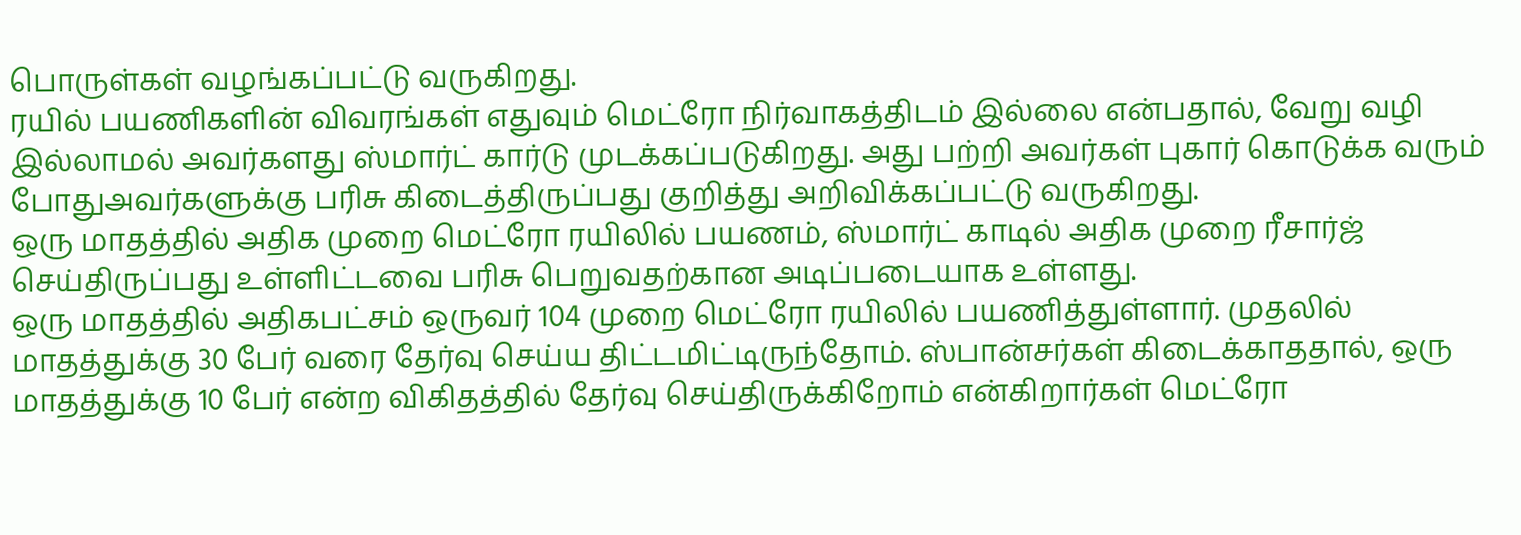பொருள்கள் வழங்கப்பட்டு வருகிறது.
ரயில் பயணிகளின் விவரங்கள் எதுவும் மெட்ரோ நிர்வாகத்திடம் இல்லை என்பதால், வேறு வழி இல்லாமல் அவர்களது ஸ்மார்ட் கார்டு முடக்கப்படுகிறது. அது பற்றி அவர்கள் புகார் கொடுக்க வரும் போதுஅவர்களுக்கு பரிசு கிடைத்திருப்பது குறித்து அறிவிக்கப்பட்டு வருகிறது.
ஒரு மாதத்தில் அதிக முறை மெட்ரோ ரயிலில் பயணம், ஸ்மார்ட் காடில் அதிக முறை ரீசார்ஜ் செய்திருப்பது உள்ளிட்டவை பரிசு பெறுவதற்கான அடிப்படையாக உள்ளது.
ஒரு மாதத்தில் அதிகபட்சம் ஒருவர் 104 முறை மெட்ரோ ரயிலில் பயணித்துள்ளார். முதலில் மாதத்துக்கு 30 பேர் வரை தேர்வு செய்ய திட்டமிட்டிருந்தோம். ஸ்பான்சர்கள் கிடைக்காததால், ஒரு மாதத்துக்கு 10 பேர் என்ற விகிதத்தில் தேர்வு செய்திருக்கிறோம் என்கிறார்கள் மெட்ரோ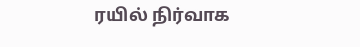ரயில் நிர்வாக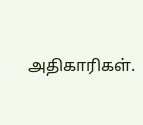அதிகாரிகள்.